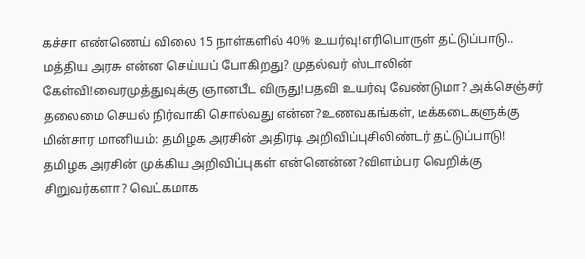கச்சா எண்ணெய் விலை 15 நாள்களில் 40% உயர்வு!எரிபொருள் தட்டுப்பாடு.. மத்திய அரசு என்ன செய்யப் போகிறது? முதல்வர் ஸ்டாலின் கேள்வி!வைரமுத்துவுக்கு ஞானபீட விருது!பதவி உயர்வு வேண்டுமா? அக்செஞ்சர் தலைமை செயல் நிர்வாகி சொல்வது என்ன?உணவகங்கள், டீக்கடைகளுக்கு மின்சார மானியம்: தமிழக அரசின் அதிரடி அறிவிப்புசிலிண்டர் தட்டுப்பாடு! தமிழக அரசின் முக்கிய அறிவிப்புகள் என்னென்ன?விளம்பர வெறிக்கு சிறுவர்களா? வெட்கமாக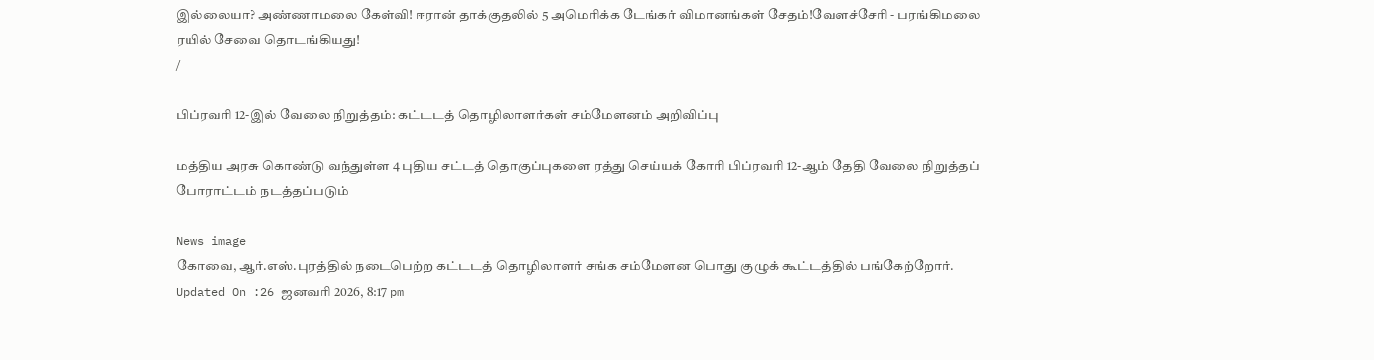இல்லையா? அண்ணாமலை கேள்வி! ஈரான் தாக்குதலில் 5 அமெரிக்க டேங்கர் விமானங்கள் சேதம்!வேளச்சேரி - பரங்கிமலை ரயில் சேவை தொடங்கியது!
/

பிப்ரவரி 12-இல் வேலை நிறுத்தம்: கட்டடத் தொழிலாளர்கள் சம்மேளனம் அறிவிப்பு

மத்திய அரசு கொண்டு வந்துள்ள 4 புதிய சட்டத் தொகுப்புகளை ரத்து செய்யக் கோரி பிப்ரவரி 12-ஆம் தேதி வேலை நிறுத்தப் போராட்டம் நடத்தப்படும்

News image
கோவை, ஆர்.எஸ்.புரத்தில் நடைபெற்ற கட்டடத் தொழிலாளர் சங்க சம்மேளன பொது குழுக் கூட்டத்தில் பங்கேற்றோர்.
Updated On :26 ஜனவரி 2026, 8:17 pm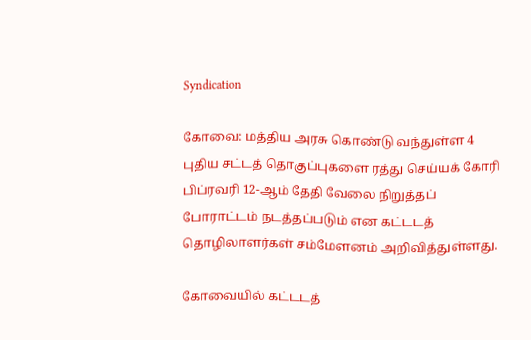Syndication

கோவை: மத்திய அரசு கொண்டு வந்துள்ள 4 புதிய சட்டத் தொகுப்புகளை ரத்து செய்யக் கோரி பிப்ரவரி 12-ஆம் தேதி வேலை நிறுத்தப் போராட்டம் நடத்தப்படும் என கட்டடத் தொழிலாளர்கள் சம்மேளனம் அறிவித்துள்ளது.

கோவையில் கட்டடத்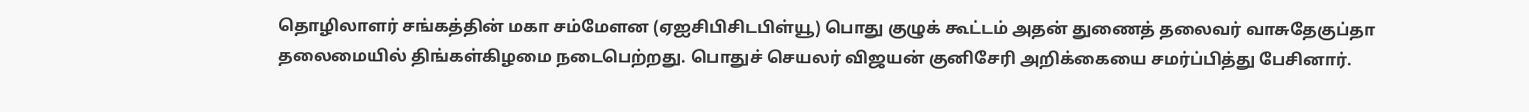தொழிலாளர் சங்கத்தின் மகா சம்மேளன (ஏஐசிபிசிடபிள்யூ) பொது குழுக் கூட்டம் அதன் துணைத் தலைவர் வாசுதேகுப்தா தலைமையில் திங்கள்கிழமை நடைபெற்றது. பொதுச் செயலர் விஜயன் குனிசேரி அறிக்கையை சமர்ப்பித்து பேசினார்.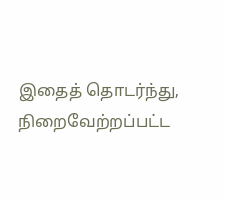இதைத் தொடர்ந்து, நிறைவேற்றப்பட்ட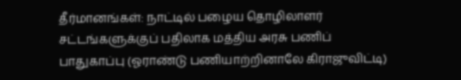தீர்மானங்கள்: நாட்டில் பழைய தொழிலாளர் சட்டங்களுக்குப் பதிலாக மத்திய அரசு பணிப் பாதுகாப்பு (ஓராண்டு பணியாற்றினாலே கிராஜுவிட்டி)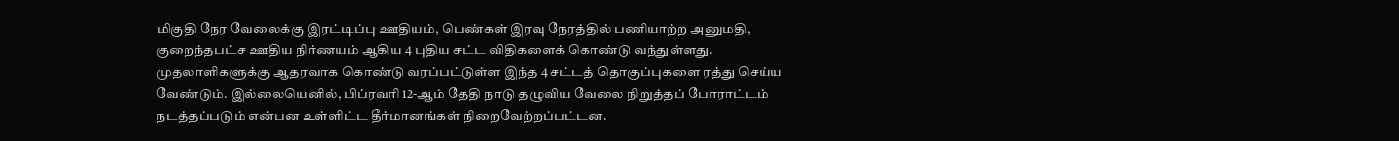மிகுதி நேர வேலைக்கு இரட்டிப்பு ஊதியம், பெண்கள் இரவு நேரத்தில் பணியாற்ற அனுமதி, குறைந்தபட்ச ஊதிய நிர்ணயம் ஆகிய 4 புதிய சட்ட விதிகளைக் கொண்டு வந்துள்ளது. முதலாளிகளுக்கு ஆதரவாக கொண்டு வரப்பட்டுள்ள இந்த 4 சட்டத் தொகுப்புகளை ரத்து செய்ய வேண்டும். இல்லையெனில், பிப்ரவரி 12-ஆம் தேதி நாடு தழுவிய வேலை நிறுத்தப் போராட்டம் நடத்தப்படும் என்பன உள்ளிட்ட தீர்மானங்கள் நிறைவேற்றப்பட்டன.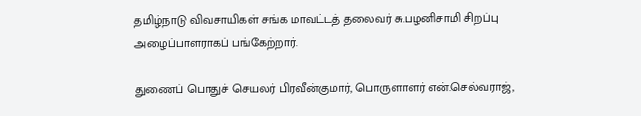தமிழ்நாடு விவசாயிகள் சங்க மாவட்டத் தலைவர் சு.பழனிசாமி சிறப்பு அழைப்பாளராகப் பங்கேற்றார்.

துணைப் பொதுச் செயலர் பிரவீன்குமார், பொருளாளர் என்.செல்வராஜ்,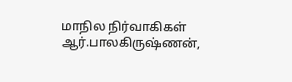மாநில நிர்வாகிகள் ஆர்.பாலகிருஷ்ணன்,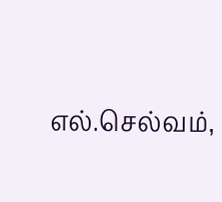எல்.செல்வம்,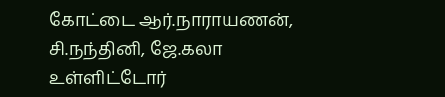கோட்டை ஆர்.நாராயணன், சி.நந்தினி, ஜே.கலா உள்ளிட்டோர்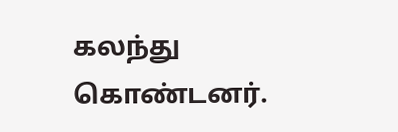கலந்து கொண்டனர்.